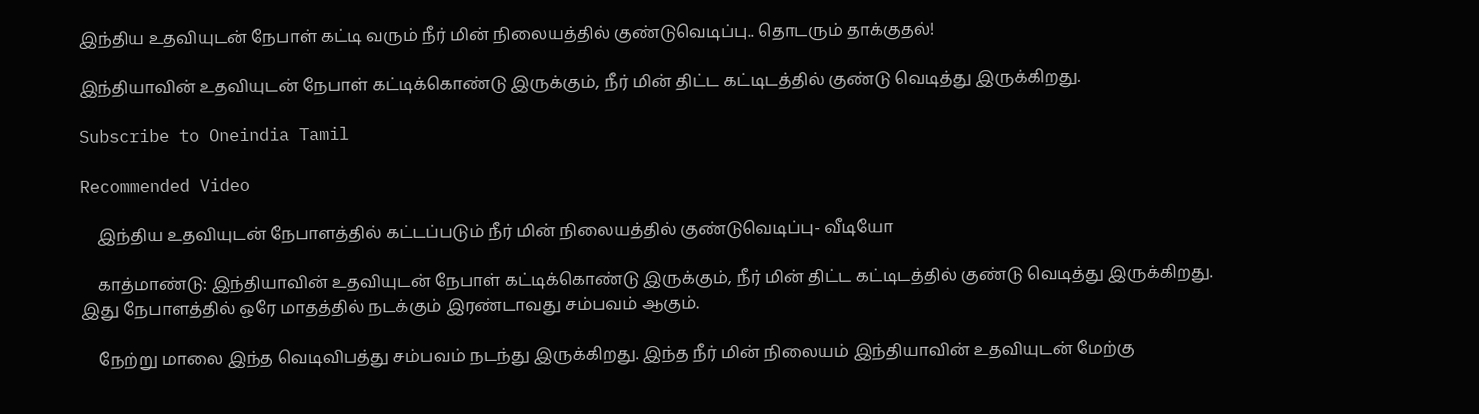இந்திய உதவியுடன் நேபாள் கட்டி வரும் நீர் மின் நிலையத்தில் குண்டுவெடிப்பு.. தொடரும் தாக்குதல்!

இந்தியாவின் உதவியுடன் நேபாள் கட்டிக்கொண்டு இருக்கும், நீர் மின் திட்ட கட்டிடத்தில் குண்டு வெடித்து இருக்கிறது.

Subscribe to Oneindia Tamil

Recommended Video

    இந்திய உதவியுடன் நேபாளத்தில் கட்டப்படும் நீர் மின் நிலையத்தில் குண்டுவெடிப்பு- வீடியோ

    காத்மாண்டு: இந்தியாவின் உதவியுடன் நேபாள் கட்டிக்கொண்டு இருக்கும், நீர் மின் திட்ட கட்டிடத்தில் குண்டு வெடித்து இருக்கிறது. இது நேபாளத்தில் ஒரே மாதத்தில் நடக்கும் இரண்டாவது சம்பவம் ஆகும்.

    நேற்று மாலை இந்த வெடிவிபத்து சம்பவம் நடந்து இருக்கிறது. இந்த நீர் மின் நிலையம் இந்தியாவின் உதவியுடன் மேற்கு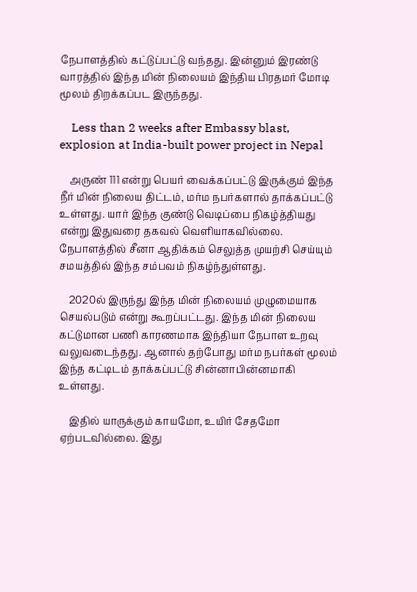நேபாளத்தில் கட்டுப்பட்டு வந்தது. இன்னும் இரண்டு வாரத்தில் இந்த மின் நிலையம் இந்திய பிரதமர் மோடி மூலம் திறக்கப்பட இருந்தது.

    Less than 2 weeks after Embassy blast, explosion at India-built power project in Nepal

    அருண் 111 என்று பெயர் வைக்கப்பட்டு இருக்கும் இந்த நீர் மின் நிலைய திட்டம், மர்ம நபர்களால் தாக்கப்பட்டு உள்ளது. யார் இந்த குண்டு வெடிப்பை நிகழ்த்தியது என்று இதுவரை தகவல் வெளியாகவில்லை. நேபாளத்தில் சீனா ஆதிக்கம் செலுத்த முயற்சி செய்யும் சமயத்தில் இந்த சம்பவம் நிகழ்ந்துள்ளது.

    2020ல் இருந்து இந்த மின் நிலையம் முழுமையாக செயல்படும் என்று கூறப்பட்டது. இந்த மின் நிலைய கட்டுமான பணி காரணமாக இந்தியா நேபாள உறவு வலுவடைந்தது. ஆனால் தற்போது மர்ம நபர்கள் மூலம் இந்த கட்டிடம் தாக்கப்பட்டு சின்னாபின்னமாகி உள்ளது.

    இதில் யாருக்கும் காயமோ, உயிர் சேதமோ ஏற்படவில்லை. இது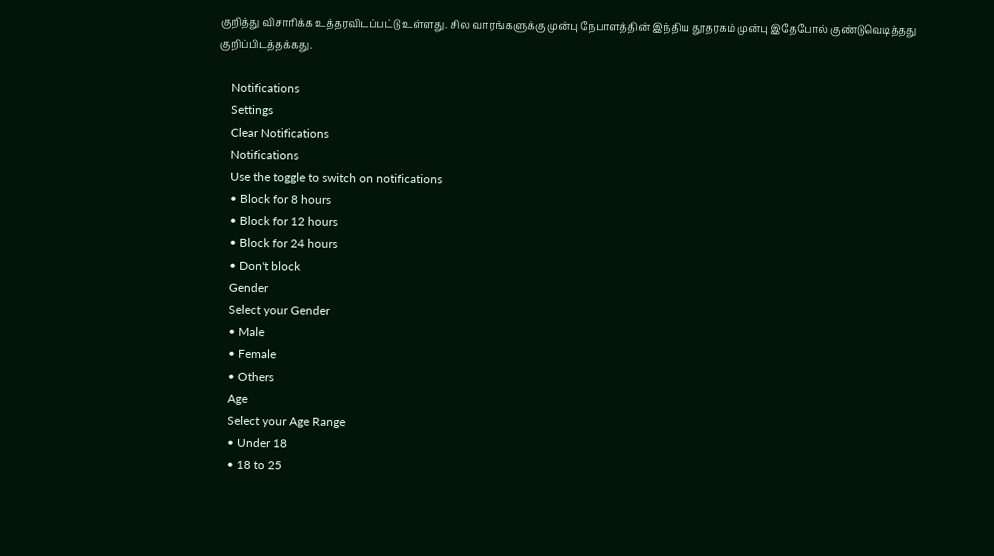குறித்து விசாரிக்க உத்தரவிடப்பட்டு உள்ளது. சில வாரங்களுக்கு முன்பு நேபாளத்தின் இந்திய தூதரகம் முன்பு இதேபோல் குண்டுவெடித்தது குறிப்பிடத்தக்கது.

    Notifications
    Settings
    Clear Notifications
    Notifications
    Use the toggle to switch on notifications
    • Block for 8 hours
    • Block for 12 hours
    • Block for 24 hours
    • Don't block
    Gender
    Select your Gender
    • Male
    • Female
    • Others
    Age
    Select your Age Range
    • Under 18
    • 18 to 25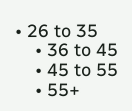• 26 to 35
    • 36 to 45
    • 45 to 55
    • 55+